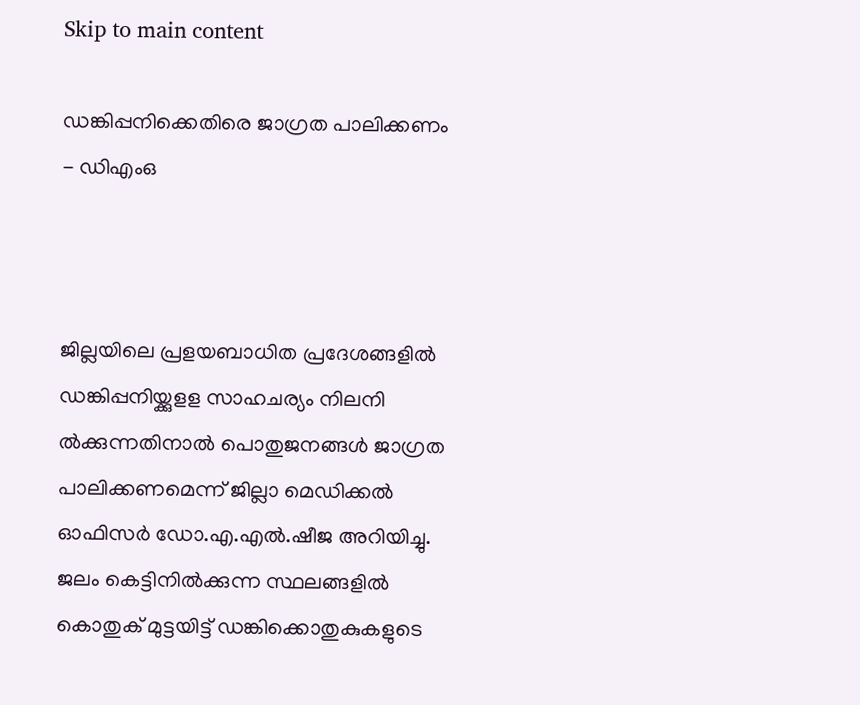Skip to main content

ഡങ്കിപ്പനിക്കെതിരെ ജാഗ്രത പാലിക്കണം - ഡിഎംഒ



ജില്ലയിലെ പ്രളയബാധിത പ്രദേശങ്ങളില്‍ ഡങ്കിപ്പനിയ്ക്കുളള സാഹചര്യം നിലനി ല്‍ക്കുന്നതിനാല്‍ പൊതുജനങ്ങള്‍ ജാഗ്രത പാലിക്കണമെന്ന് ജില്ലാ മെഡിക്കല്‍ ഓഫിസര്‍ ഡോ.എ.എല്‍.ഷീജ അറിയിച്ചു. ജലം കെട്ടിനില്‍ക്കുന്ന സ്ഥലങ്ങളില്‍ കൊതുക് മുട്ടയിട്ട് ഡങ്കിക്കൊതുകുകളുടെ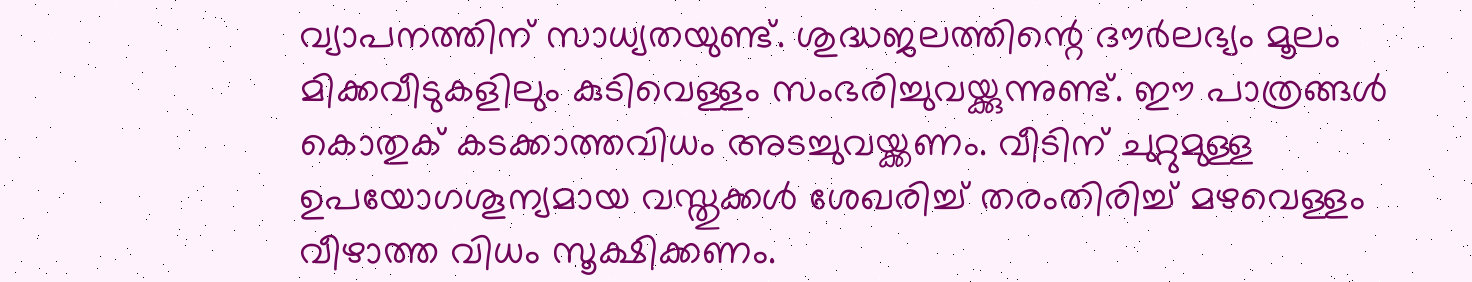വ്യാപനത്തിന് സാധ്യതയുണ്ട്. ശുദ്ധജലത്തിന്റെ ദൗര്‍ലഭ്യം മൂലം മിക്കവീടുകളിലും കുടിവെള്ളം സംഭരിച്ചുവയ്ക്കുന്നുണ്ട്. ഈ പാത്രങ്ങള്‍ കൊതുക് കടക്കാത്തവിധം അടച്ചുവയ്ക്കണം. വീടിന് ചുറ്റുമുള്ള ഉപയോഗശൂന്യമായ വസ്തുക്കള്‍ ശേഖരിച്ച് തരംതിരിച്ച് മഴവെള്ളം വീഴാത്ത വിധം സൂക്ഷിക്കണം.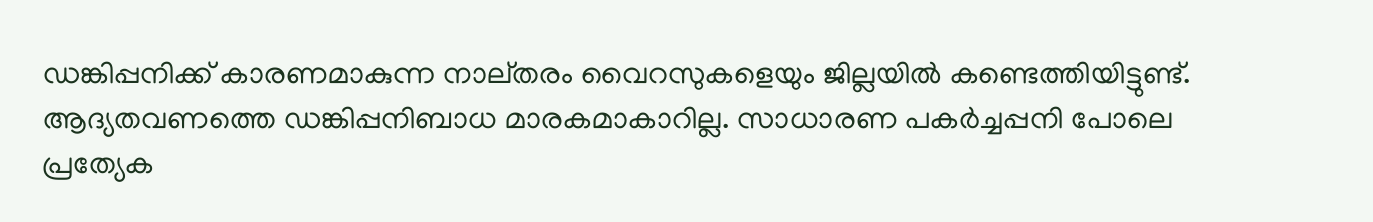ഡങ്കിപ്പനിക്ക് കാരണമാകുന്ന നാല്തരം വൈറസുകളെയും ജില്ലയില്‍ കണ്ടെത്തിയിട്ടുണ്ട്. ആദ്യതവണത്തെ ഡങ്കിപ്പനിബാധ മാരകമാകാറില്ല. സാധാരണ പകര്‍ച്ചപ്പനി പോലെ പ്രത്യേക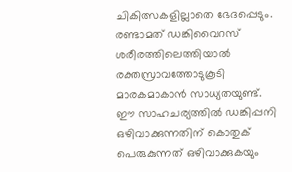ചികിത്സകളില്ലാതെ ഭേദപ്പെടും. രണ്ടാമത് ഡങ്കിവൈറസ് ശരീരത്തിലെത്തിയാല്‍ രക്തസ്രാവത്തോടുകൂടി മാരകമാകാന്‍ സാധ്യതയുണ്ട്. ഈ സാഹചര്യത്തില്‍ ഡങ്കിപ്പനി ഒഴിവാക്കുന്നതിന് കൊതുക് പെരുകുന്നത് ഒഴിവാക്കുകയും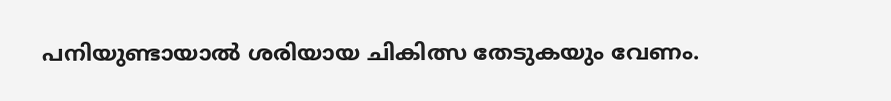പനിയുണ്ടായാല്‍ ശരിയായ ചികിത്സ തേടുകയും വേണം.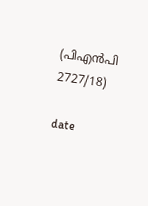(പിഎന്‍പി 2727/18)

date